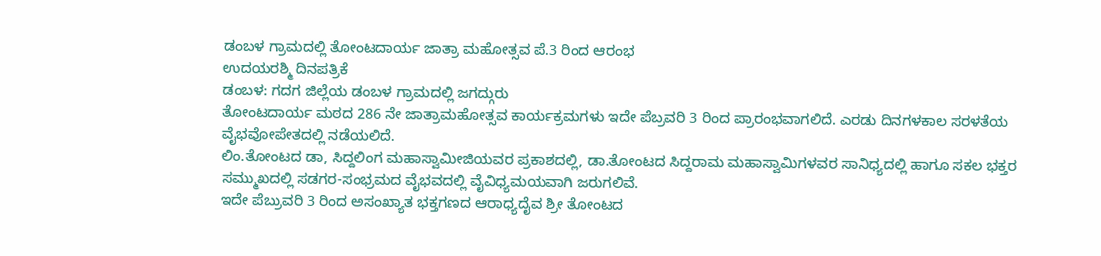ಡಂಬಳ ಗ್ರಾಮದಲ್ಲಿ ತೋಂಟದಾರ್ಯ ಜಾತ್ರಾ ಮಹೋತ್ಸವ ಪೆ.3 ರಿಂದ ಆರಂಭ
ಉದಯರಶ್ಮಿ ದಿನಪತ್ರಿಕೆ
ಡಂಬಳ: ಗದಗ ಜಿಲ್ಲೆಯ ಡಂಬಳ ಗ್ರಾಮದಲ್ಲಿ ಜಗದ್ಗುರು
ತೋಂಟದಾರ್ಯ ಮಠದ 286 ನೇ ಜಾತ್ರಾಮಹೋತ್ಸವ ಕಾರ್ಯಕ್ರಮಗಳು ಇದೇ ಪೆಬ್ರವರಿ 3 ರಿಂದ ಪ್ರಾರಂಭವಾಗಲಿದೆ. ಎರಡು ದಿನಗಳಕಾಲ ಸರಳತೆಯ ವೈಭವೋಪೇತದಲ್ಲಿ ನಡೆಯಲಿದೆ.
ಲಿಂ.ತೋಂಟದ ಡಾ, ಸಿದ್ದಲಿಂಗ ಮಹಾಸ್ವಾಮೀಜಿಯವರ ಪ್ರಕಾಶದಲ್ಲಿ, ಡಾ.ತೋಂಟದ ಸಿದ್ದರಾಮ ಮಹಾಸ್ವಾಮಿಗಳವರ ಸಾನಿಧ್ಯದಲ್ಲಿ ಹಾಗೂ ಸಕಲ ಭಕ್ತರ ಸಮ್ಮುಖದಲ್ಲಿ ಸಡಗರ-ಸಂಭ್ರಮದ ವೈಭವದಲ್ಲಿ ವೈವಿಧ್ಯಮಯವಾಗಿ ಜರುಗಲಿವೆ.
ಇದೇ ಪೆಬ್ರುವರಿ 3 ರಿಂದ ಅಸಂಖ್ಯಾತ ಭಕ್ತಗಣದ ಆರಾಧ್ಯದೈವ ಶ್ರೀ ತೋಂಟದ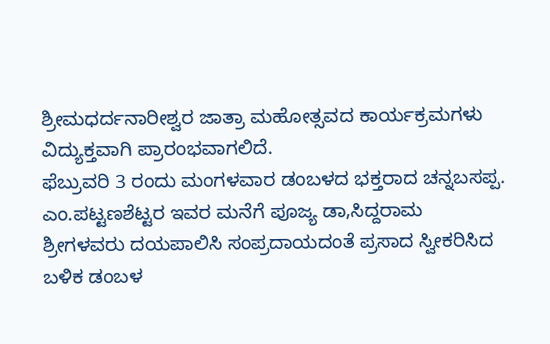ಶ್ರೀಮಧರ್ದನಾರೀಶ್ವರ ಜಾತ್ರಾ ಮಹೋತ್ಸವದ ಕಾರ್ಯಕ್ರಮಗಳು ವಿದ್ಯುಕ್ತವಾಗಿ ಪ್ರಾರಂಭವಾಗಲಿದೆ.
ಫೆಬ್ರುವರಿ 3 ರಂದು ಮಂಗಳವಾರ ಡಂಬಳದ ಭಕ್ತರಾದ ಚನ್ನಬಸಪ್ಪ. ಎಂ.ಪಟ್ಟಣಶೆಟ್ಟರ ಇವರ ಮನೆಗೆ ಪೂಜ್ಯ ಡಾ,ಸಿದ್ದರಾಮ ಶ್ರೀಗಳವರು ದಯಪಾಲಿಸಿ ಸಂಪ್ರದಾಯದಂತೆ ಪ್ರಸಾದ ಸ್ವೀಕರಿಸಿದ ಬಳಿಕ ಡಂಬಳ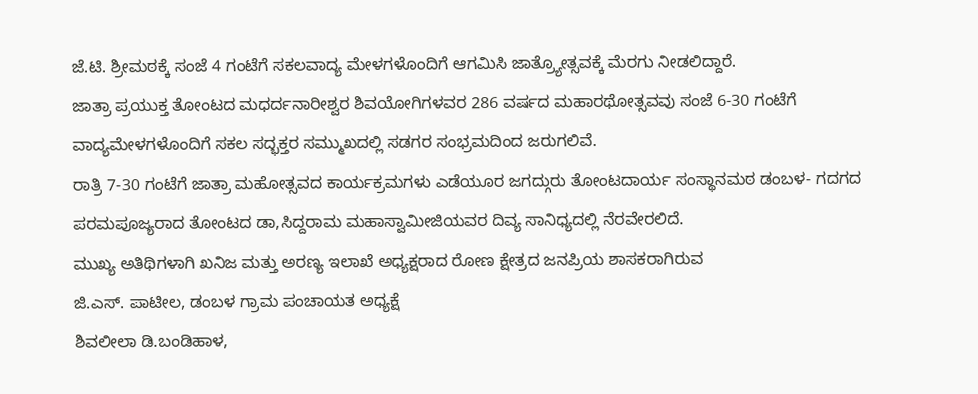ಜೆ.ಟಿ. ಶ್ರೀಮಠಕ್ಕೆ ಸಂಜೆ 4 ಗಂಟೆಗೆ ಸಕಲವಾದ್ಯ ಮೇಳಗಳೊಂದಿಗೆ ಆಗಮಿಸಿ ಜಾತ್ರ್ಯೋತ್ಸವಕ್ಕೆ ಮೆರಗು ನೀಡಲಿದ್ದಾರೆ.
ಜಾತ್ರಾ ಪ್ರಯುಕ್ತ ತೋಂಟದ ಮಧರ್ದನಾರೀಶ್ವರ ಶಿವಯೋಗಿಗಳವರ 286 ವರ್ಷದ ಮಹಾರಥೋತ್ಸವವು ಸಂಜೆ 6-30 ಗಂಟೆಗೆ ವಾದ್ಯಮೇಳಗಳೊಂದಿಗೆ ಸಕಲ ಸದ್ಭಕ್ತರ ಸಮ್ಮುಖದಲ್ಲಿ ಸಡಗರ ಸಂಭ್ರಮದಿಂದ ಜರುಗಲಿವೆ.
ರಾತ್ರಿ 7-30 ಗಂಟೆಗೆ ಜಾತ್ರಾ ಮಹೋತ್ಸವದ ಕಾರ್ಯಕ್ರಮಗಳು ಎಡೆಯೂರ ಜಗದ್ಗುರು ತೋಂಟದಾರ್ಯ ಸಂಸ್ಥಾನಮಠ ಡಂಬಳ- ಗದಗದ ಪರಮಪೂಜ್ಯರಾದ ತೋಂಟದ ಡಾ,ಸಿದ್ದರಾಮ ಮಹಾಸ್ವಾಮೀಜಿಯವರ ದಿವ್ಯ ಸಾನಿಧ್ಯದಲ್ಲಿ ನೆರವೇರಲಿದೆ.
ಮುಖ್ಯ ಅತಿಥಿಗಳಾಗಿ ಖನಿಜ ಮತ್ತು ಅರಣ್ಯ ಇಲಾಖೆ ಅಧ್ಯಕ್ಷರಾದ ರೋಣ ಕ್ಷೇತ್ರದ ಜನಪ್ರಿಯ ಶಾಸಕರಾಗಿರುವ
ಜಿ.ಎಸ್. ಪಾಟೀಲ, ಡಂಬಳ ಗ್ರಾಮ ಪಂಚಾಯತ ಅಧ್ಯಕ್ಷೆ
ಶಿವಲೀಲಾ ಡಿ.ಬಂಡಿಹಾಳ,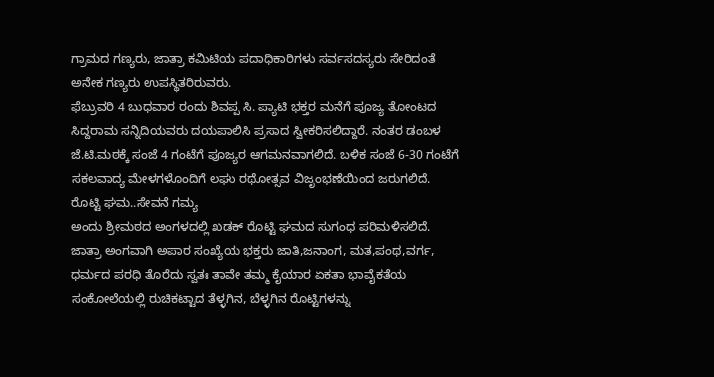ಗ್ರಾಮದ ಗಣ್ಯರು, ಜಾತ್ರಾ ಕಮಿಟಿಯ ಪದಾಧಿಕಾರಿಗಳು ಸರ್ವಸದಸ್ಯರು ಸೇರಿದಂತೆ ಅನೇಕ ಗಣ್ಯರು ಉಪಸ್ಥಿತರಿರುವರು.
ಫೆಬ್ರುವರಿ 4 ಬುಧವಾರ ರಂದು ಶಿವಪ್ಪ ಸಿ. ಪ್ಯಾಟಿ ಭಕ್ತರ ಮನೆಗೆ ಪೂಜ್ಯ ತೋಂಟದ ಸಿದ್ದರಾಮ ಸನ್ನಿದಿಯವರು ದಯಪಾಲಿಸಿ ಪ್ರಸಾದ ಸ್ವೀಕರಿಸಲಿದ್ದಾರೆ. ನಂತರ ಡಂಬಳ ಜೆ.ಟಿ.ಮಠಕ್ಕೆ ಸಂಜೆ 4 ಗಂಟೆಗೆ ಪೂಜ್ಯರ ಆಗಮನವಾಗಲಿದೆ. ಬಳಿಕ ಸಂಜೆ 6-30 ಗಂಟೆಗೆ ಸಕಲವಾದ್ಯ ಮೇಳಗಳೊಂದಿಗೆ ಲಘು ರಥೋತ್ಸವ ವಿಜೃಂಭಣೆಯಿಂದ ಜರುಗಲಿದೆ.
ರೊಟ್ಟಿ ಘಮ..ಸೇವನೆ ಗಮ್ಯ
ಅಂದು ಶ್ರೀಮಠದ ಅಂಗಳದಲ್ಲಿ ಖಡಕ್ ರೊಟ್ಟಿ ಘಮದ ಸುಗಂಧ ಪರಿಮಳಿಸಲಿದೆ. ಜಾತ್ರಾ ಅಂಗವಾಗಿ ಅಪಾರ ಸಂಖ್ಯೆಯ ಭಕ್ತರು ಜಾತಿ,ಜನಾಂಗ, ಮತ,ಪಂಥ,ವರ್ಗ, ಧರ್ಮದ ಪರಧಿ ತೊರೆದು ಸ್ವತಃ ತಾವೇ ತಮ್ಮ ಕೈಯಾರ ಏಕತಾ ಭಾವೈಕತೆಯ ಸಂಕೋಲೆಯಲ್ಲಿ ರುಚಿಕಟ್ಟಾದ ತೆಳ್ಳಗಿನ, ಬೆಳ್ಳಗಿನ ರೊಟ್ಟಿಗಳನ್ನು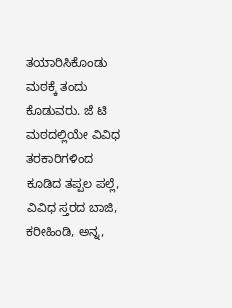ತಯಾರಿಸಿಕೊಂಡು ಮಠಕ್ಕೆ ತಂದು ಕೊಡುವರು. ಜೆ ಟಿ ಮಠದಲ್ಲಿಯೇ ವಿವಿಧ ತರಕಾರಿಗಳಿಂದ ಕೂಡಿದ ತಪ್ಪಲ ಪಲ್ಲೆ, ವಿವಿಧ ಸ್ತರದ ಬಾಜಿ, ಕರೀಹಿಂಡಿ, ಅನ್ನ,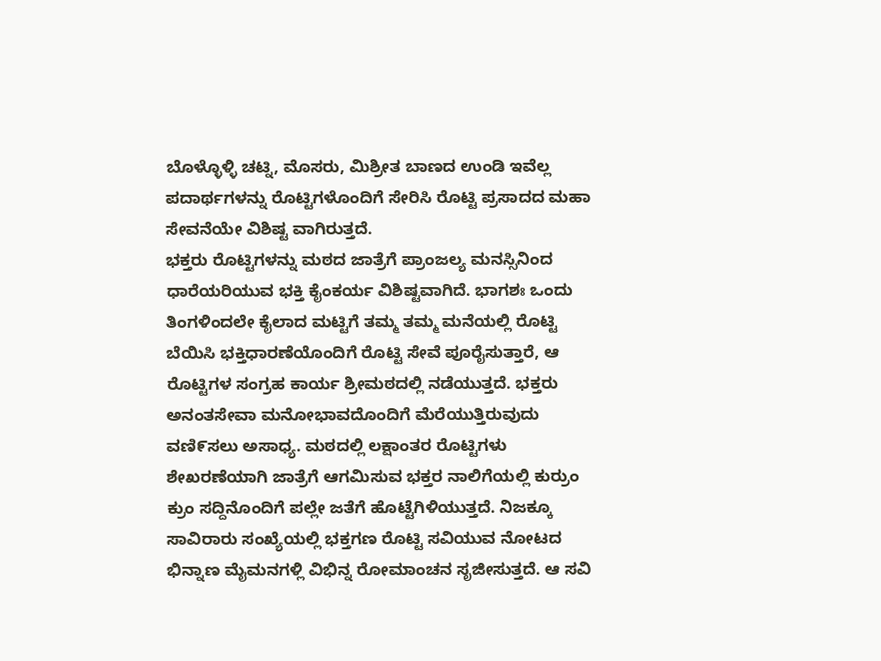ಬೊಳ್ಳೊಳ್ಳಿ ಚಟ್ನಿ, ಮೊಸರು, ಮಿಶ್ರೀತ ಬಾಣದ ಉಂಡಿ ಇವೆಲ್ಲ ಪದಾರ್ಥಗಳನ್ನು ರೊಟ್ಟಿಗಳೊಂದಿಗೆ ಸೇರಿಸಿ ರೊಟ್ಟಿ ಪ್ರಸಾದದ ಮಹಾ ಸೇವನೆಯೇ ವಿಶಿಷ್ಟ ವಾಗಿರುತ್ತದೆ.
ಭಕ್ತರು ರೊಟ್ಟಿಗಳನ್ನು ಮಠದ ಜಾತ್ರೆಗೆ ಪ್ರಾಂಜಲ್ಯ ಮನಸ್ಸಿನಿಂದ ಧಾರೆಯರಿಯುವ ಭಕ್ತಿ ಕೈಂಕರ್ಯ ವಿಶಿಷ್ಟವಾಗಿದೆ. ಭಾಗಶಃ ಒಂದು ತಿಂಗಳಿಂದಲೇ ಕೈಲಾದ ಮಟ್ಟಿಗೆ ತಮ್ಮ ತಮ್ಮ ಮನೆಯಲ್ಲಿ ರೊಟ್ಟಿ ಬೆಯಿಸಿ ಭಕ್ತಿಧಾರಣೆಯೊಂದಿಗೆ ರೊಟ್ಟಿ ಸೇವೆ ಪೂರೈಸುತ್ತಾರೆ, ಆ ರೊಟ್ಟಿಗಳ ಸಂಗ್ರಹ ಕಾರ್ಯ ಶ್ರೀಮಠದಲ್ಲಿ ನಡೆಯುತ್ತದೆ. ಭಕ್ತರು ಅನಂತಸೇವಾ ಮನೋಭಾವದೊಂದಿಗೆ ಮೆರೆಯುತ್ತಿರುವುದು ವಣಿ೯ಸಲು ಅಸಾಧ್ಯ. ಮಠದಲ್ಲಿ ಲಕ್ಷಾಂತರ ರೊಟ್ಟಿಗಳು ಶೇಖರಣೆಯಾಗಿ ಜಾತ್ರೆಗೆ ಆಗಮಿಸುವ ಭಕ್ತರ ನಾಲಿಗೆಯಲ್ಲಿ ಕುರ್ರುಂ ಕ್ರುಂ ಸದ್ದಿನೊಂದಿಗೆ ಪಲ್ಲೇ ಜತೆಗೆ ಹೊಟ್ಟೆಗಿಳಿಯುತ್ತದೆ. ನಿಜಕ್ಕೂ ಸಾವಿರಾರು ಸಂಖ್ಯೆಯಲ್ಲಿ ಭಕ್ತಗಣ ರೊಟ್ಟಿ ಸವಿಯುವ ನೋಟದ ಭಿನ್ನಾಣ ಮೈಮನಗಳ್ಲಿ ವಿಭಿನ್ನ ರೋಮಾಂಚನ ಸೃಜೀಸುತ್ತದೆ. ಆ ಸವಿ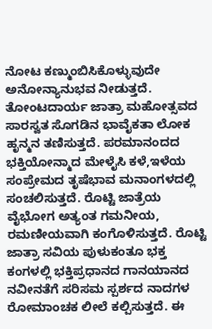ನೋಟ ಕಣ್ಮುಂಬಿಸಿಕೊಳ್ಳುವುದೇ ಅನೋನ್ಯಾನುಭವ ನೀಡುತ್ತದೆ. ತೋಂಟದಾರ್ಯ ಜಾತ್ರಾ ಮಹೋತ್ಸವದ ಸಾರಸ್ವತ ಸೊಗಡಿನ ಭಾವೈಕತಾ ಲೋಕ ಹೃನ್ಮನ ತಣಿಸುತ್ತದೆ. ಪರಮಾನಂದದ ಭಕ್ತಿಯೋನ್ಮಾದ ಮೇಳೈಸಿ ಕಳೆ,ಇಳೆಯ ಸಂಪ್ರೇಮದ ತೃಷೆಭಾವ ಮನಾಂಗಳದಲ್ಲಿ ಸಂಚಲಿಸುತ್ತದೆ. ರೊಟ್ಟಿ ಜಾತ್ರೆಯ ವೈಭೋಗ ಅತ್ಯಂತ ಗಮನೀಯ, ರಮಣೀಯವಾಗಿ ಕಂಗೊಳಿಸುತ್ತದೆ. ರೊಟ್ಟಿ ಜಾತ್ರಾ ಸವಿಯ ಪುಳುಕಂತೂ ಭಕ್ತ ಕಂಗಳಲ್ಲಿ ಭಕ್ತಿಪ್ರಧಾನದ ಗಾನಯಾನದ ನವೀನತೆಗೆ ಸರಿಸಮ ಸ್ಪರ್ಶದ ನಾದಗಳ ರೋಮಾಂಚಕ ಲೀಲೆ ಕಲ್ಪಿಸುತ್ತದೆ. ಈ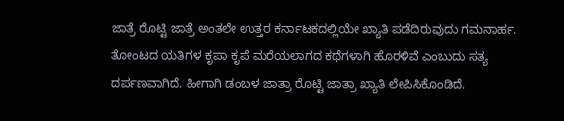ಜಾತ್ರೆ ರೊಟ್ಟಿ ಜಾತ್ರೆ ಅಂತಲೇ ಉತ್ತರ ಕರ್ನಾಟಕದಲ್ಲಿಯೇ ಖ್ಯಾತಿ ಪಡೆದಿರುವುದು ಗಮನಾರ್ಹ. ತೋಂಟದ ಯತಿಗಳ ಕೃಪಾ ಕೃಪೆ ಮರೆಯಲಾಗದ ಕಥೆಗಳಾಗಿ ಹೊರಳಿವೆ ಎಂಬುದು ಸತ್ಯ ದರ್ಪಣವಾಗಿದೆ. ಹೀಗಾಗಿ ಡಂಬಳ ಜಾತ್ರಾ ರೊಟ್ಟಿ ಜಾತ್ರಾ ಖ್ಯಾತಿ ಲೇಪಿಸಿಕೊಂಡಿದೆ.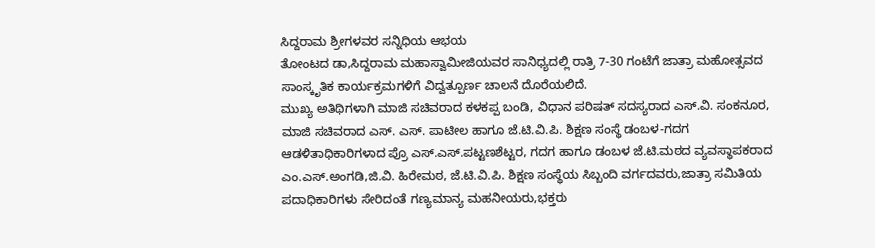ಸಿದ್ದರಾಮ ಶ್ರೀಗಳವರ ಸನ್ನಿಧಿಯ ಆಭಯ
ತೋಂಟದ ಡಾ,ಸಿದ್ದರಾಮ ಮಹಾಸ್ವಾಮೀಜಿಯವರ ಸಾನಿಧ್ಯದಲ್ಲಿ ರಾತ್ರಿ 7-30 ಗಂಟೆಗೆ ಜಾತ್ರಾ ಮಹೋತ್ಸವದ ಸಾಂಸ್ಕೃತಿಕ ಕಾರ್ಯಕ್ರಮಗಳಿಗೆ ವಿದ್ವತ್ಪೂರ್ಣ ಚಾಲನೆ ದೊರೆಯಲಿದೆ.
ಮುಖ್ಯ ಅತಿಥಿಗಳಾಗಿ ಮಾಜಿ ಸಚಿವರಾದ ಕಳಕಪ್ಪ ಬಂಡಿ, ವಿಧಾನ ಪರಿಷತ್ ಸದಸ್ಯರಾದ ಎಸ್.ವಿ. ಸಂಕನೂರ, ಮಾಜಿ ಸಚಿವರಾದ ಎಸ್. ಎಸ್. ಪಾಟೀಲ ಹಾಗೂ ಜೆ.ಟಿ.ವಿ.ಪಿ. ಶಿಕ್ಷಣ ಸಂಸ್ಥೆ ಡಂಬಳ-ಗದಗ ಆಡಳಿತಾಧಿಕಾರಿಗಳಾದ ಪ್ರೊ ಎಸ್.ಎಸ್.ಪಟ್ಟಣಶೆಟ್ಟರ, ಗದಗ ಹಾಗೂ ಡಂಬಳ ಜೆ.ಟಿ.ಮಠದ ವ್ಯವಸ್ಥಾಪಕರಾದ ಎಂ.ಎಸ್.ಅಂಗಡಿ,ಜಿ.ವಿ. ಹಿರೇಮಠ, ಜೆ.ಟಿ.ವಿ.ಪಿ. ಶಿಕ್ಷಣ ಸಂಸ್ಥೆಯ ಸಿಬ್ಬಂದಿ ವರ್ಗದವರು,ಜಾತ್ರಾ ಸಮಿತಿಯ ಪದಾಧಿಕಾರಿಗಳು ಸೇರಿದಂತೆ ಗಣ್ಯಮಾನ್ಯ ಮಹನೀಯರು,ಭಕ್ತರು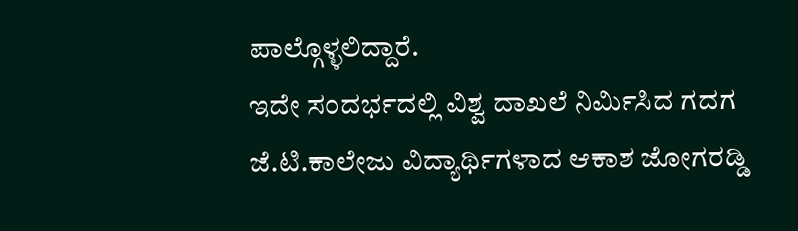ಪಾಲ್ಗೊಳ್ಳಲಿದ್ದಾರೆ.
ಇದೇ ಸಂದರ್ಭದಲ್ಲಿ ವಿಶ್ವ ದಾಖಲೆ ನಿರ್ಮಿಸಿದ ಗದಗ ಜೆ.ಟಿ.ಕಾಲೇಜು ವಿದ್ಯಾರ್ಥಿಗಳಾದ ಆಕಾಶ ಜೋಗರಡ್ಡಿ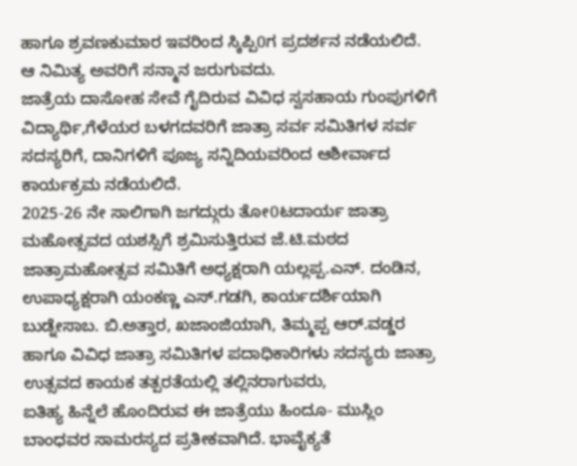ಹಾಗೂ ಶ್ರವಣಕುಮಾರ ಇವರಿಂದ ಸ್ಕಿಪ್ಪಿ0ಗ ಪ್ರದರ್ಶನ ನಡೆಯಲಿದೆ. ಆ ನಿಮಿತ್ಯ ಅವರಿಗೆ ಸನ್ಮಾನ ಜರುಗುವದು.
ಜಾತ್ರೆಯ ದಾಸೋಹ ಸೇವೆ ಗೈದಿರುವ ವಿವಿಧ ಸ್ವಸಹಾಯ ಗುಂಪುಗಳಿಗೆ ವಿದ್ಯಾರ್ಥಿ,ಗೆಳೆಯರ ಬಳಗದವರಿಗೆ ಜಾತ್ರಾ ಸರ್ವ ಸಮಿತಿಗಳ ಸರ್ವ ಸದಸ್ಯರಿಗೆ, ದಾನಿಗಳಿಗೆ ಪೂಜ್ಯ ಸನ್ನಿದಿಯವರಿಂದ ಆಶೀರ್ವಾದ ಕಾರ್ಯಕ್ರಮ ನಡೆಯಲಿದೆ.
2025-26 ನೇ ಸಾಲಿಗಾಗಿ ಜಗದ್ಗುರು ತೋ0ಟದಾರ್ಯ ಜಾತ್ರಾ ಮಹೋತ್ಸವದ ಯಶಸ್ಸಿಗೆ ಶ್ರಮಿಸುತ್ತಿರುವ ಜೆ.ಟಿ.ಮಠದ ಜಾತ್ರಾಮಹೋತ್ಸವ ಸಮಿತಿಗೆ ಅಧ್ಯಕ್ಷರಾಗಿ ಯಲ್ಲಪ್ಪ.ಎನ್. ದಂಡಿನ, ಉಪಾಧ್ಯಕ್ಷರಾಗಿ ಯಂಕಣ್ಣ ಎಸ್.ಗಡಗಿ, ಕಾರ್ಯದರ್ಶಿಯಾಗಿ ಬುಡ್ನೇಸಾಬ. ಬಿ.ಅತ್ತಾರ, ಖಜಾಂಜಿಯಾಗಿ, ತಿಮ್ಮಪ್ಪ ಆರ್.ವಡ್ಡರ ಹಾಗೂ ವಿವಿಧ ಜಾತ್ರಾ ಸಮಿತಿಗಳ ಪದಾಧಿಕಾರಿಗಳು ಸದಸ್ಯರು ಜಾತ್ರಾ ಉತ್ಸವದ ಕಾಯಕ ತತ್ಪರತೆಯಲ್ಲಿ ತಲ್ಲಿನರಾಗುವರು,
ಐತಿಹ್ಯ ಹಿನ್ನೆಲೆ ಹೊಂದಿರುವ ಈ ಜಾತ್ರೆಯು ಹಿಂದೂ- ಮುಸ್ಲಿಂ ಬಾಂಧವರ ಸಾಮರಸ್ಯದ ಪ್ರತೀಕವಾಗಿದೆ. ಭಾವೈಕ್ಯತೆ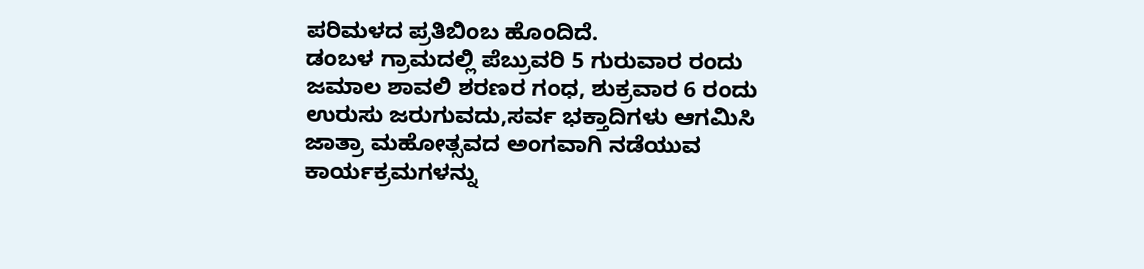ಪರಿಮಳದ ಪ್ರತಿಬಿಂಬ ಹೊಂದಿದೆ.
ಡಂಬಳ ಗ್ರಾಮದಲ್ಲಿ ಪೆಬ್ರುವರಿ 5 ಗುರುವಾರ ರಂದು ಜಮಾಲ ಶಾವಲಿ ಶರಣರ ಗಂಧ, ಶುಕ್ರವಾರ 6 ರಂದು ಉರುಸು ಜರುಗುವದು,ಸರ್ವ ಭಕ್ತಾದಿಗಳು ಆಗಮಿಸಿ ಜಾತ್ರಾ ಮಹೋತ್ಸವದ ಅಂಗವಾಗಿ ನಡೆಯುವ ಕಾರ್ಯಕ್ರಮಗಳನ್ನು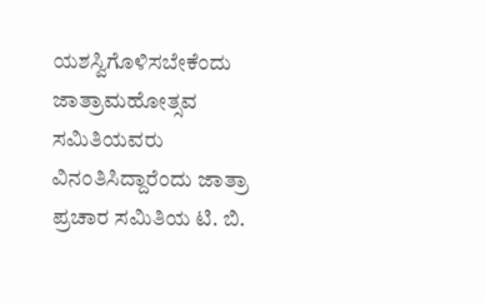ಯಶಸ್ವಿಗೊಳಿಸಬೇಕೆಂದು ಜಾತ್ರಾಮಹೋತ್ಸವ ಸಮಿತಿಯವರು ವಿನಂತಿಸಿದ್ದಾರೆಂದು ಜಾತ್ರಾ ಪ್ರಚಾರ ಸಮಿತಿಯ ಟಿ. ಬಿ.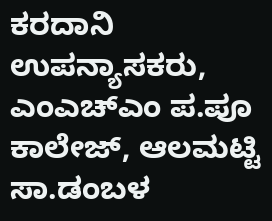ಕರದಾನಿ ಉಪನ್ಯಾಸಕರು, ಎಂಎಚ್ಎಂ ಪ.ಪೂ ಕಾಲೇಜ್, ಆಲಮಟ್ಟಿ ಸಾ.ಡಂಬಳ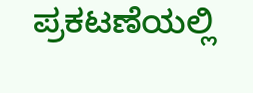ಪ್ರಕಟಣೆಯಲ್ಲಿ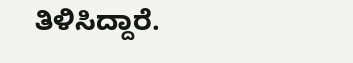ತಿಳಿಸಿದ್ದಾರೆ.